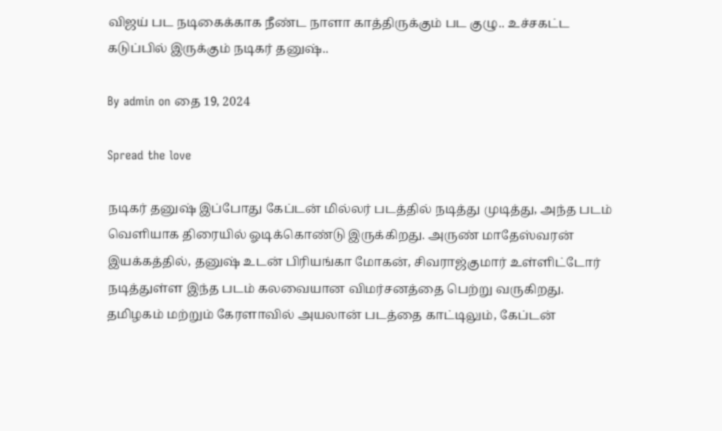விஜய் பட நடிகைக்காக நீண்ட நாளா காத்திருக்கும் பட குழு.. உச்சகட்ட கடுப்பில் இருக்கும் நடிகர் தனுஷ்..

By admin on தை 19, 2024

Spread the love

நடிகர் தனுஷ் இப்போது கேப்டன் மில்லர் படத்தில் நடித்து முடித்து, அந்த படம் வெளியாக திரையில் ஓடிக்கொண்டு இருக்கிறது. அருண் மாதேஸ்வரன் இயக்கத்தில், தனுஷ் உடன் பிரியங்கா மோகன், சிவராஜ்குமார் உள்ளிட்டோர் நடித்துள்ள இந்த படம் கலவையான விமர்சனத்தை பெற்று வருகிறது. தமிழகம் மற்றும் கேரளாவில் அயலான் படத்தை காட்டிலும், கேப்டன்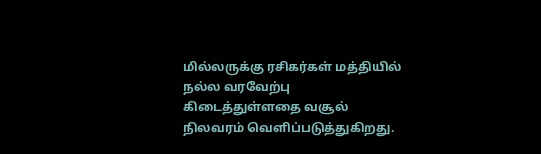மில்லருக்கு ரசிகர்கள் மத்தியில் நல்ல வரவேற்பு கிடைத்துள்ளதை வசூல் நிலவரம் வெளிப்படுத்துகிறது.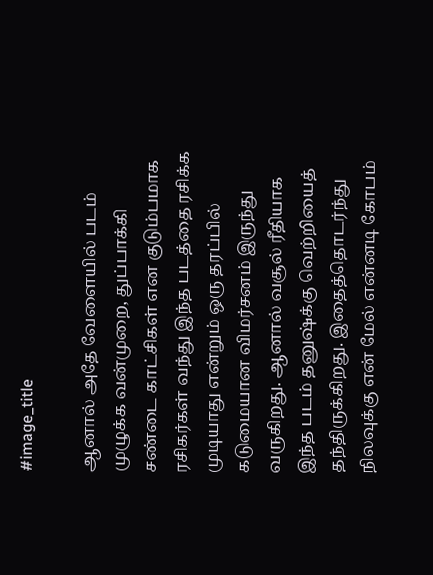#image_title

ஆனால் அதே வேளையில் படம் முழுக்க வன்முறை, துப்பாக்கி சண்டை காட்சிகள் என குடும்பமாக ரசிகர்கள் வந்து இந்த படத்தை ரசிக்க முடியாது என்றும் ஒரு தரப்பில் கடுமையான விமர்சனம் இருந்து வருகிறது. ஆனால் வசூல் ரீதியாக இந்த படம் தனுஷ்க்கு வெற்றியைத் தந்திருக்கிறது. இதைத்தொடர்ந்து நிலவுக்கு என் மேல் என்னடி கோபம்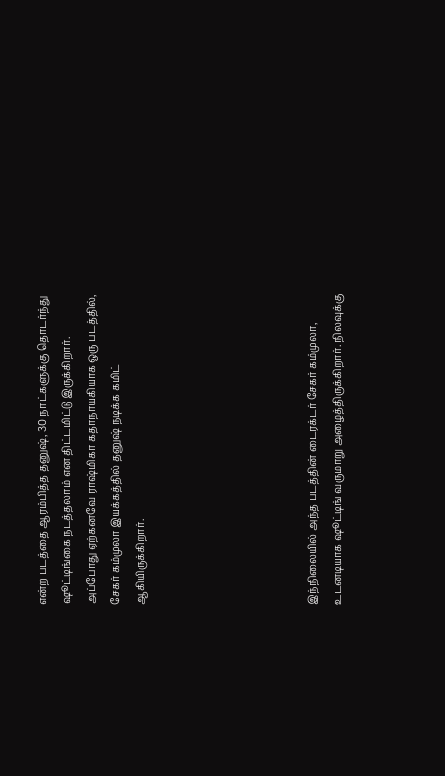என்ற படத்தை ஆரம்பித்த தனுஷ், 30 நாட்களுக்கு தொடர்ந்து ஷூட்டிங்கை நடத்தலாம் என திட்டமிட்டு இருக்கிறார். அப்போது ஏற்கனவே ராஷ்மிகா கதாநாயகியாக ஒரு படத்தில், சேகர் கம்முலா இயக்கத்தில் தனுஷ் நடிக்க கமிட் ஆகியிருக்கிறார்.






இந்நிலையில் அந்த படத்தின் டைரக்டர் சேகர் கம்முலா, உடனடியாக ஷூட்டிங் வருமாறு அழைத்திருக்கிறார். நிலவுக்கு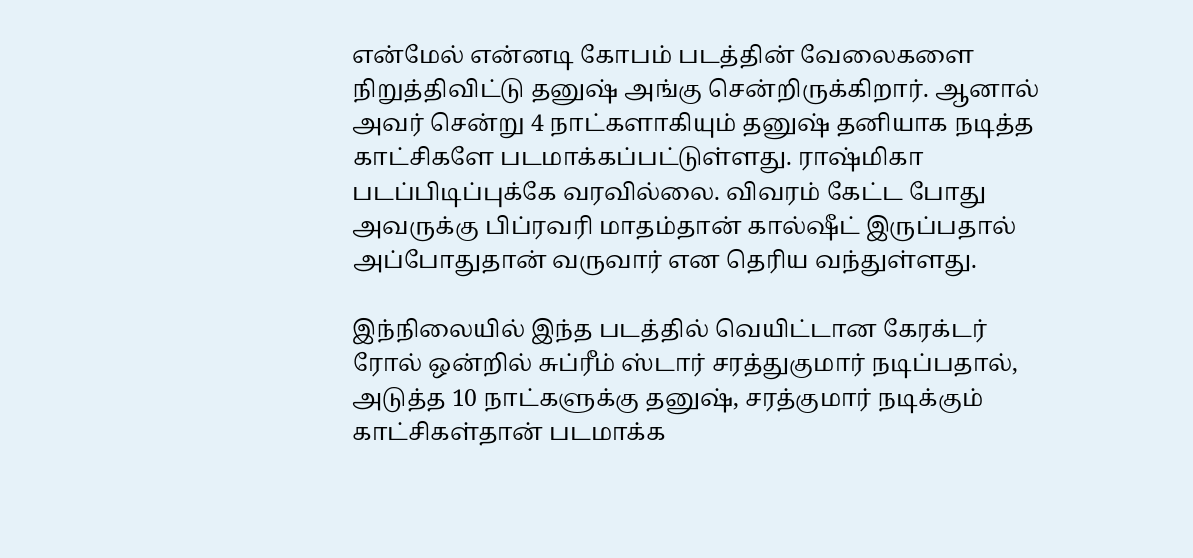என்மேல் என்னடி கோபம் படத்தின் வேலைகளை நிறுத்திவிட்டு தனுஷ் அங்கு சென்றிருக்கிறார். ஆனால் அவர் சென்று 4 நாட்களாகியும் தனுஷ் தனியாக நடித்த காட்சிகளே படமாக்கப்பட்டுள்ளது. ராஷ்மிகா படப்பிடிப்புக்கே வரவில்லை. விவரம் கேட்ட போது அவருக்கு பிப்ரவரி மாதம்தான் கால்ஷீட் இருப்பதால் அப்போதுதான் வருவார் என தெரிய வந்துள்ளது.

இந்நிலையில் இந்த படத்தில் வெயிட்டான கேரக்டர் ரோல் ஒன்றில் சுப்ரீம் ஸ்டார் சரத்துகுமார் நடிப்பதால், அடுத்த 10 நாட்களுக்கு தனுஷ், சரத்குமார் நடிக்கும் காட்சிகள்தான் படமாக்க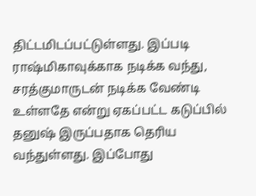திட்டமிடப்பட்டுள்ளது. இப்படி ராஷ்மிகாவுக்காக நடிக்க வந்து, சரத்குமாருடன் நடிக்க வேண்டி உள்ளதே என்று ஏகப்பட்ட கடுப்பில் தனுஷ் இருப்பதாக தெரிய வந்துள்ளது. இப்போது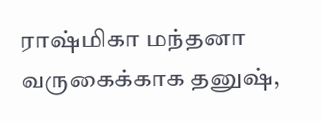ராஷ்மிகா மந்தனா வருகைக்காக தனுஷ்,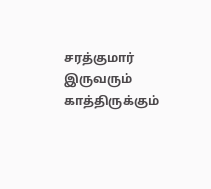சரத்குமார் இருவரும் காத்திருக்கும்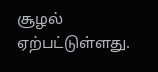சூழல் ஏற்பட்டுள்ளது.